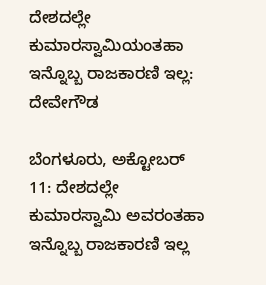ದೇಶದಲ್ಲೇ ಕುಮಾರಸ್ವಾಮಿಯಂತಹಾ ಇನ್ನೊಬ್ಬ ರಾಜಕಾರಣಿ ಇಲ್ಲ: ದೇವೇಗೌಡ

ಬೆಂಗಳೂರು, ಅಕ್ಟೋಬರ್ 11: ದೇಶದಲ್ಲೇ ಕುಮಾರಸ್ವಾಮಿ ಅವರಂತಹಾ ಇನ್ನೊಬ್ಬ ರಾಜಕಾರಣಿ ಇಲ್ಲ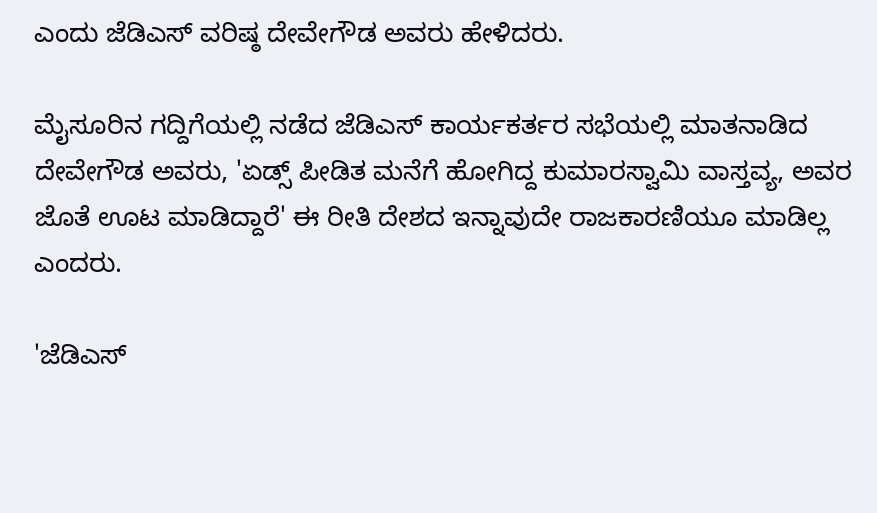ಎಂದು ಜೆಡಿಎಸ್ ವರಿಷ್ಠ ದೇವೇಗೌಡ ಅವರು ಹೇಳಿದರು.

ಮೈಸೂರಿನ ಗದ್ದಿಗೆಯಲ್ಲಿ ನಡೆದ ಜೆಡಿಎಸ್ ಕಾರ್ಯಕರ್ತರ ಸಭೆಯಲ್ಲಿ ಮಾತನಾಡಿದ ದೇವೇಗೌಡ ಅವರು, 'ಏಡ್ಸ್ ಪೀಡಿತ ಮನೆಗೆ ಹೋಗಿದ್ದ ಕುಮಾರಸ್ವಾಮಿ ವಾಸ್ತವ್ಯ, ಅವರ ಜೊತೆ ಊಟ ಮಾಡಿದ್ದಾರೆ' ಈ ರೀತಿ ದೇಶದ ಇನ್ನಾವುದೇ ರಾಜಕಾರಣಿಯೂ ಮಾಡಿಲ್ಲ ಎಂದರು.

'ಜೆಡಿಎಸ್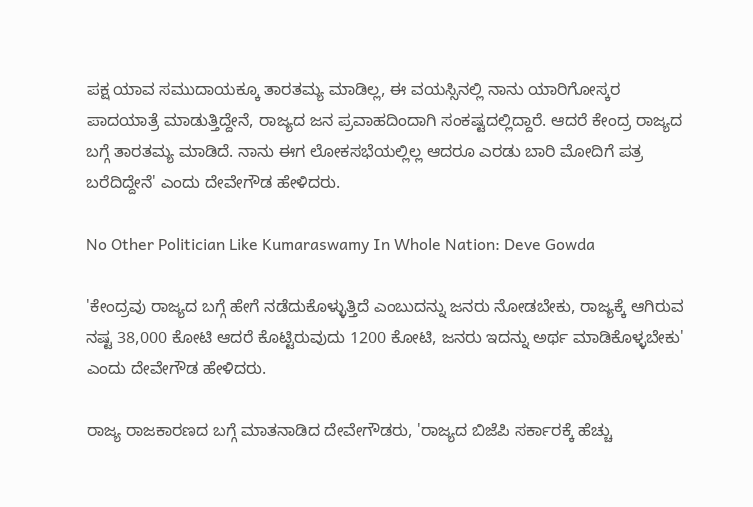ಪಕ್ಷ ಯಾವ ಸಮುದಾಯಕ್ಕೂ ತಾರತಮ್ಯ ಮಾಡಿಲ್ಲ, ಈ ವಯಸ್ಸಿನಲ್ಲಿ ನಾನು ಯಾರಿಗೋಸ್ಕರ ಪಾದಯಾತ್ರೆ ಮಾಡುತ್ತಿದ್ದೇನೆ, ರಾಜ್ಯದ ಜನ ಪ್ರವಾಹದಿಂದಾಗಿ ಸಂಕಷ್ಟದಲ್ಲಿದ್ದಾರೆ. ಆದರೆ ಕೇಂದ್ರ ರಾಜ್ಯದ ಬಗ್ಗೆ ತಾರತಮ್ಯ ಮಾಡಿದೆ. ನಾನು ಈಗ ಲೋಕಸಭೆಯಲ್ಲಿಲ್ಲ ಆದರೂ ಎರಡು ಬಾರಿ ಮೋದಿಗೆ ಪತ್ರ ಬರೆದಿದ್ದೇನೆ' ಎಂದು ದೇವೇಗೌಡ ಹೇಳಿದರು.

No Other Politician Like Kumaraswamy In Whole Nation: Deve Gowda

'ಕೇಂದ್ರವು ರಾಜ್ಯದ ಬಗ್ಗೆ ಹೇಗೆ ನಡೆದುಕೊಳ್ಳುತ್ತಿದೆ ಎಂಬುದನ್ನು ಜನರು ನೋಡಬೇಕು, ರಾಜ್ಯಕ್ಕೆ ಆಗಿರುವ ನಷ್ಟ 38,000 ಕೋಟಿ ಆದರೆ ಕೊಟ್ಟಿರುವುದು 1200 ಕೋಟಿ, ಜನರು ಇದನ್ನು ಅರ್ಥ ಮಾಡಿಕೊಳ್ಳಬೇಕು' ಎಂದು ದೇವೇಗೌಡ ಹೇಳಿದರು.

ರಾಜ್ಯ ರಾಜಕಾರಣದ ಬಗ್ಗೆ ಮಾತನಾಡಿದ ದೇವೇಗೌಡರು, 'ರಾಜ್ಯದ ಬಿಜೆಪಿ ಸರ್ಕಾರಕ್ಕೆ ಹೆಚ್ಚು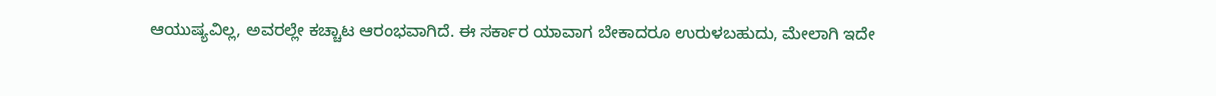ಆಯುಷ್ಯವಿಲ್ಲ, ಅವರಲ್ಲೇ ಕಚ್ಚಾಟ ಆರಂಭವಾಗಿದೆ. ಈ ಸರ್ಕಾರ ಯಾವಾಗ ಬೇಕಾದರೂ ಉರುಳಬಹುದು, ಮೇಲಾಗಿ ಇದೇ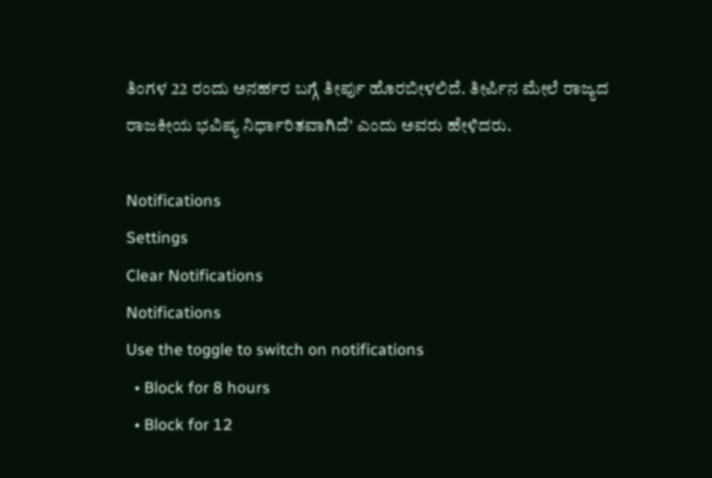ತಿಂಗಳ 22 ರಂದು ಅನರ್ಹರ ಬಗ್ಗೆ ತೀರ್ಪು ಹೊರಬೀಳಲಿದೆ. ತೀರ್ಪಿನ ಮೇಲೆ ರಾಜ್ಯದ ರಾಜಕೀಯ ಭವಿಷ್ಯ ನಿರ್ಧಾರಿತವಾಗಿದೆ' ಎಂದು ಅವರು ಹೇಳಿದರು.

Notifications
Settings
Clear Notifications
Notifications
Use the toggle to switch on notifications
  • Block for 8 hours
  • Block for 12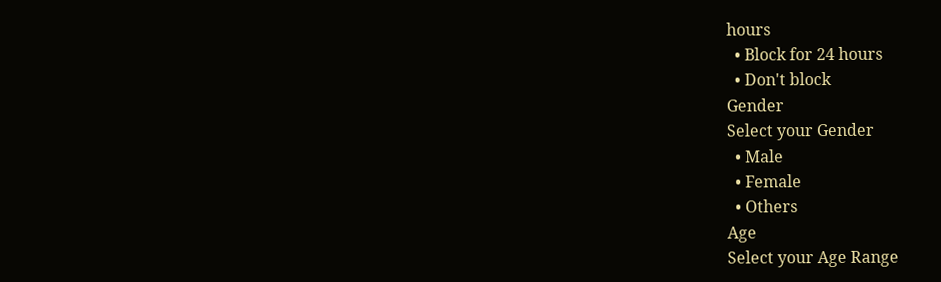hours
  • Block for 24 hours
  • Don't block
Gender
Select your Gender
  • Male
  • Female
  • Others
Age
Select your Age Range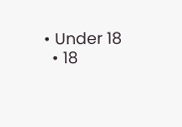• Under 18
  • 18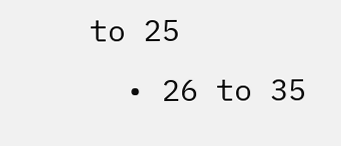to 25
  • 26 to 35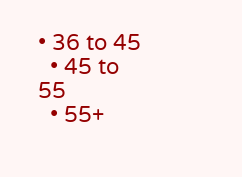• 36 to 45
  • 45 to 55
  • 55+